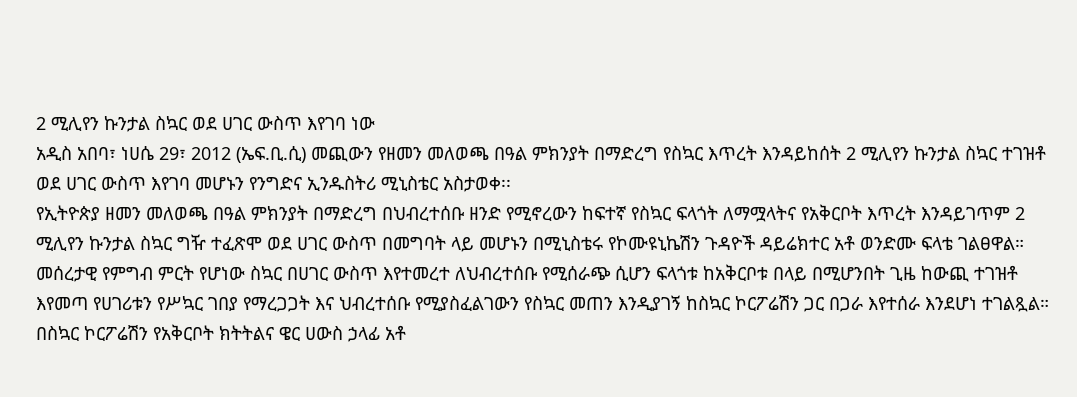2 ሚሊየን ኩንታል ስኳር ወደ ሀገር ውስጥ እየገባ ነው
አዲስ አበባ፣ ነሀሴ 29፣ 2012 (ኤፍ.ቢ.ሲ) መጪውን የዘመን መለወጫ በዓል ምክንያት በማድረግ የስኳር እጥረት እንዳይከሰት 2 ሚሊየን ኩንታል ስኳር ተገዝቶ ወደ ሀገር ውስጥ እየገባ መሆኑን የንግድና ኢንዱስትሪ ሚኒስቴር አስታወቀ፡፡
የኢትዮጵያ ዘመን መለወጫ በዓል ምክንያት በማድረግ በህብረተሰቡ ዘንድ የሚኖረውን ከፍተኛ የስኳር ፍላጎት ለማሟላትና የአቅርቦት እጥረት እንዳይገጥም 2 ሚሊየን ኩንታል ስኳር ግዥ ተፈጽሞ ወደ ሀገር ውስጥ በመግባት ላይ መሆኑን በሚኒስቴሩ የኮሙዩኒኬሽን ጉዳዮች ዳይሬክተር አቶ ወንድሙ ፍላቴ ገልፀዋል።
መሰረታዊ የምግብ ምርት የሆነው ስኳር በሀገር ውስጥ እየተመረተ ለህብረተሰቡ የሚሰራጭ ሲሆን ፍላጎቱ ከአቅርቦቱ በላይ በሚሆንበት ጊዜ ከውጪ ተገዝቶ እየመጣ የሀገሪቱን የሥኳር ገበያ የማረጋጋት እና ህብረተሰቡ የሚያስፈልገውን የስኳር መጠን እንዲያገኝ ከስኳር ኮርፖሬሽን ጋር በጋራ እየተሰራ እንደሆነ ተገልጿል።
በስኳር ኮርፖሬሽን የአቅርቦት ክትትልና ዌር ሀውስ ኃላፊ አቶ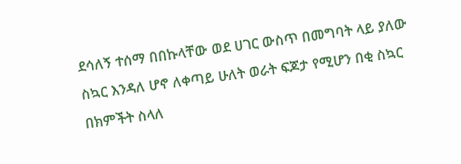ደሳለኝ ተሰማ በበኩላቸው ወደ ሀገር ውስጥ በመግባት ላይ ያለው ስኳር እንዳለ ሆኖ ለቀጣይ ሁለት ወራት ፍጆታ የሚሆን በቂ ስኳር በክምችት ስላለ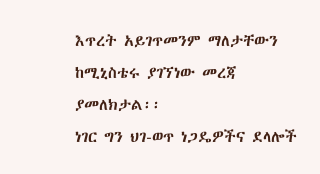እጥረት አይገጥመንም ማለታቸውን ከሚኒስቴሩ ያገኘነው መረጃ ያመለክታል፡፡
ነገር ግን ህገ-ወጥ ነጋዴዎችና ደላሎች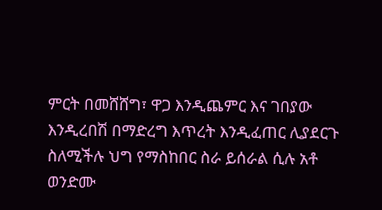ምርት በመሸሸግ፣ ዋጋ እንዲጨምር እና ገበያው እንዲረበሽ በማድረግ እጥረት እንዲፈጠር ሊያደርጉ ስለሚችሉ ህግ የማስከበር ስራ ይሰራል ሲሉ አቶ ወንድሙ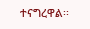ተናግረዋል፡፡